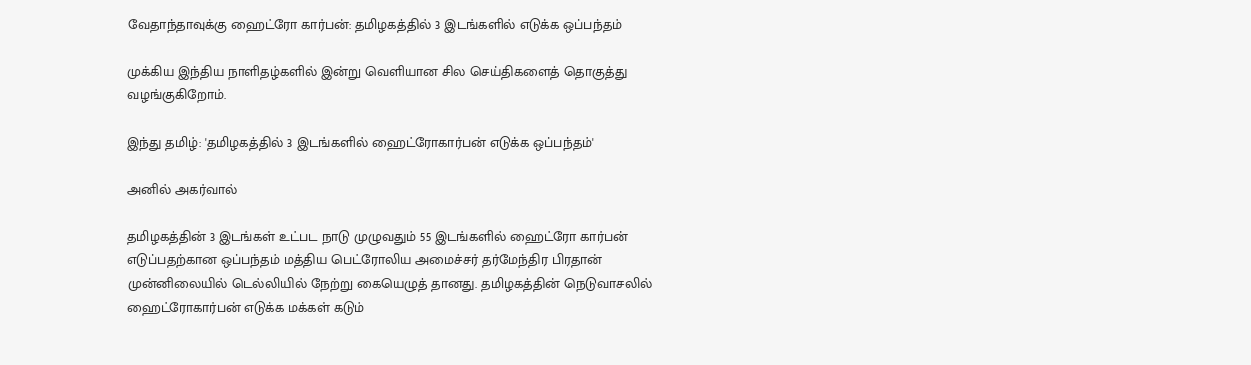வேதாந்தாவுக்கு ஹைட்ரோ கார்பன்: தமிழகத்தில் 3 இடங்களில் எடுக்க ஒப்பந்தம்

முக்கிய இந்திய நாளிதழ்களில் இன்று வெளியான சில செய்திகளைத் தொகுத்து வழங்குகிறோம்.

இந்து தமிழ்: 'தமிழகத்தில் 3 இடங்களில் ஹைட்ரோகார்பன் எடுக்க ஒப்பந்தம்'

அனில் அகர்வால்

தமிழகத்தின் 3 இடங்கள் உட்பட நாடு முழுவதும் 55 இடங்களில் ஹைட்ரோ கார்பன் எடுப்பதற்கான ஒப்பந்தம் மத்திய பெட்ரோலிய அமைச்சர் தர்மேந்திர பிரதான் முன்னிலையில் டெல்லியில் நேற்று கையெழுத் தானது. தமிழகத்தின் நெடுவாசலில் ஹைட்ரோகார்பன் எடுக்க மக்கள் கடும்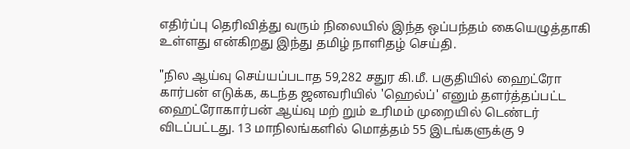எதிர்ப்பு தெரிவித்து வரும் நிலையில் இந்த ஒப்பந்தம் கையெழுத்தாகி உள்ளது என்கிறது இந்து தமிழ் நாளிதழ் செய்தி.

"நில ஆய்வு செய்யப்படாத 59,282 சதுர கி.மீ. பகுதியில் ஹைட்ரோ கார்பன் எடுக்க, கடந்த ஜனவரியில் 'ஹெல்ப்' எனும் தளர்த்தப்பட்ட ஹைட்ரோகார்பன் ஆய்வு மற் றும் உரிமம் முறையில் டெண்டர் விடப்பட்டது. 13 மாநிலங்களில் மொத்தம் 55 இடங்களுக்கு 9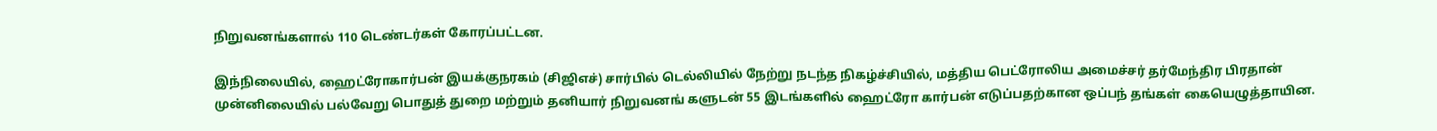நிறுவனங்களால் 110 டெண்டர்கள் கோரப்பட்டன.

இந்நிலையில், ஹைட்ரோகார்பன் இயக்குநரகம் (சிஜிஎச்) சார்பில் டெல்லியில் நேற்று நடந்த நிகழ்ச்சியில், மத்திய பெட்ரோலிய அமைச்சர் தர்மேந்திர பிரதான் முன்னிலையில் பல்வேறு பொதுத் துறை மற்றும் தனியார் நிறுவனங் களுடன் 55 இடங்களில் ஹைட்ரோ கார்பன் எடுப்பதற்கான ஒப்பந் தங்கள் கையெழுத்தாயின.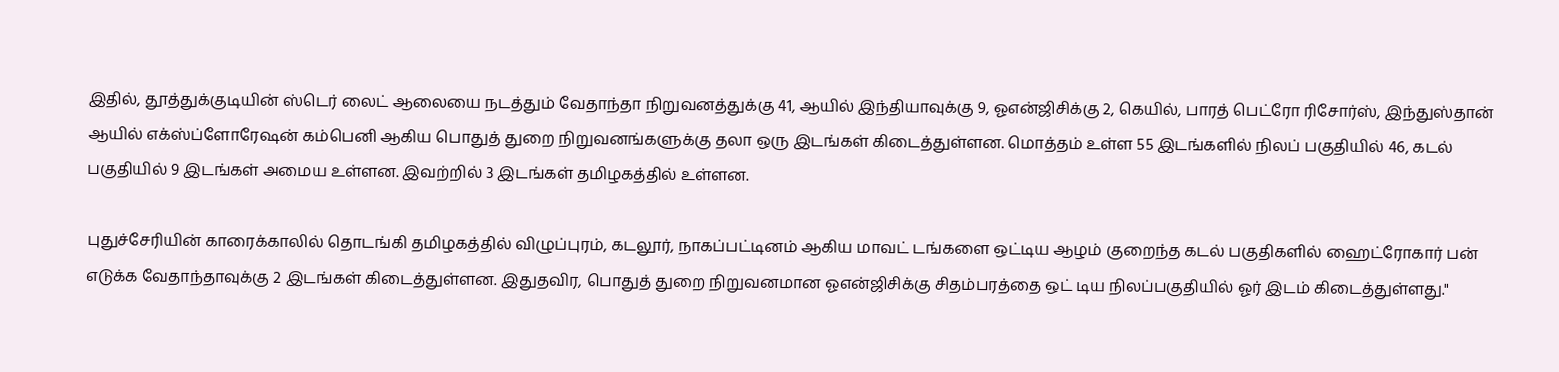இதில், தூத்துக்குடியின் ஸ்டெர் லைட் ஆலையை நடத்தும் வேதாந்தா நிறுவனத்துக்கு 41, ஆயில் இந்தியாவுக்கு 9, ஓஎன்ஜிசிக்கு 2, கெயில், பாரத் பெட்ரோ ரிசோர்ஸ், இந்துஸ்தான் ஆயில் எக்ஸ்ப்ளோரேஷன் கம்பெனி ஆகிய பொதுத் துறை நிறுவனங்களுக்கு தலா ஒரு இடங்கள் கிடைத்துள்ளன. மொத்தம் உள்ள 55 இடங்களில் நிலப் பகுதியில் 46, கடல் பகுதியில் 9 இடங்கள் அமைய உள்ளன. இவற்றில் 3 இடங்கள் தமிழகத்தில் உள்ளன.

புதுச்சேரியின் காரைக்காலில் தொடங்கி தமிழகத்தில் விழுப்புரம், கடலூர், நாகப்பட்டினம் ஆகிய மாவட் டங்களை ஒட்டிய ஆழம் குறைந்த கடல் பகுதிகளில் ஹைட்ரோகார் பன் எடுக்க வேதாந்தாவுக்கு 2 இடங்கள் கிடைத்துள்ளன. இதுதவிர, பொதுத் துறை நிறுவனமான ஓஎன்ஜிசிக்கு சிதம்பரத்தை ஒட் டிய நிலப்பகுதியில் ஓர் இடம் கிடைத்துள்ளது."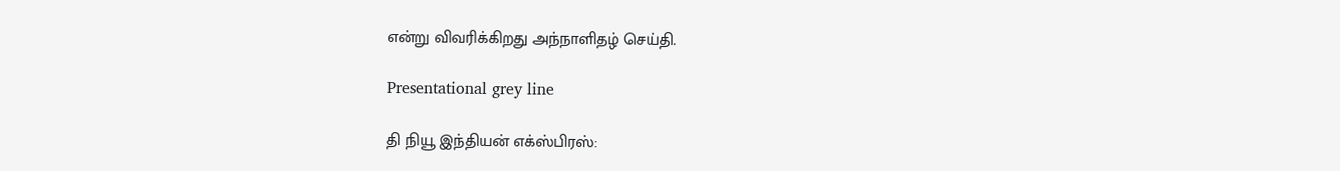என்று விவரிக்கிறது அந்நாளிதழ் செய்தி.

Presentational grey line

தி நியூ இந்தியன் எக்ஸ்பிரஸ்: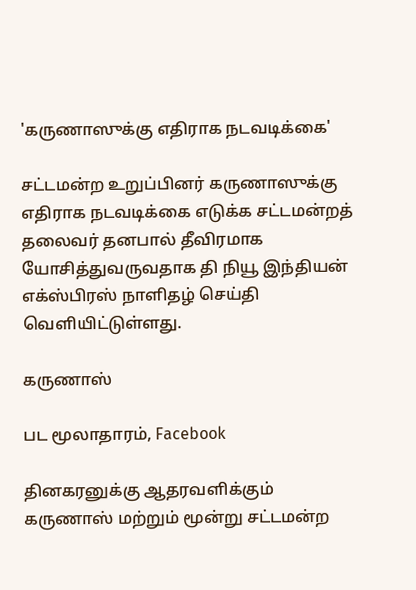'கருணாஸுக்கு எதிராக நடவடிக்கை'

சட்டமன்ற உறுப்பினர் கருணாஸுக்கு எதிராக நடவடிக்கை எடுக்க சட்டமன்றத் தலைவர் தனபால் தீவிரமாக யோசித்துவருவதாக தி நியூ இந்தியன் எக்ஸ்பிரஸ் நாளிதழ் செய்தி வெளியிட்டுள்ளது.

கருணாஸ்

பட மூலாதாரம், Facebook

தினகரனுக்கு ஆதரவளிக்கும் கருணாஸ் மற்றும் மூன்று சட்டமன்ற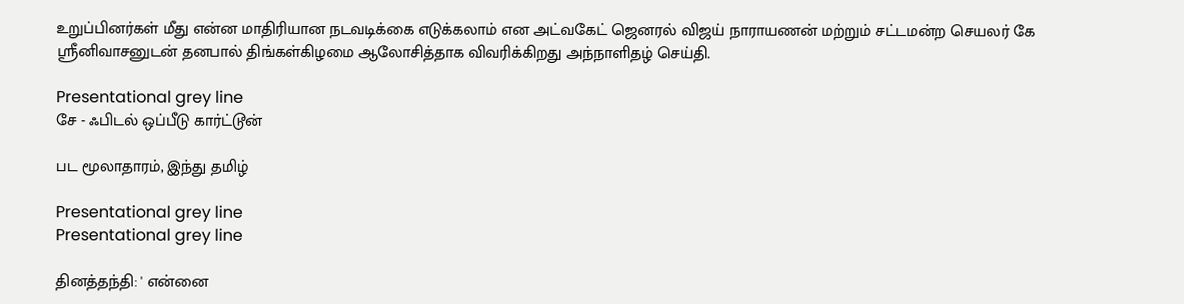உறுப்பினர்கள் மீது என்ன மாதிரியான நடவடிக்கை எடுக்கலாம் என அட்வகேட் ஜெனரல் விஜய் நாராயணன் மற்றும் சட்டமன்ற செயலர் கே ஸ்ரீனிவாசனுடன் தனபால் திங்கள்கிழமை ஆலோசித்தாக விவரிக்கிறது அந்நாளிதழ் செய்தி.

Presentational grey line
சே - ஃபிடல் ஒப்பீடு கார்ட்டூன்

பட மூலாதாரம், இந்து தமிழ்

Presentational grey line
Presentational grey line

தினத்தந்தி: ' என்னை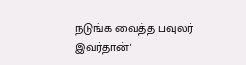நடுங்க வைத்த பவுலர் இவர்தான்'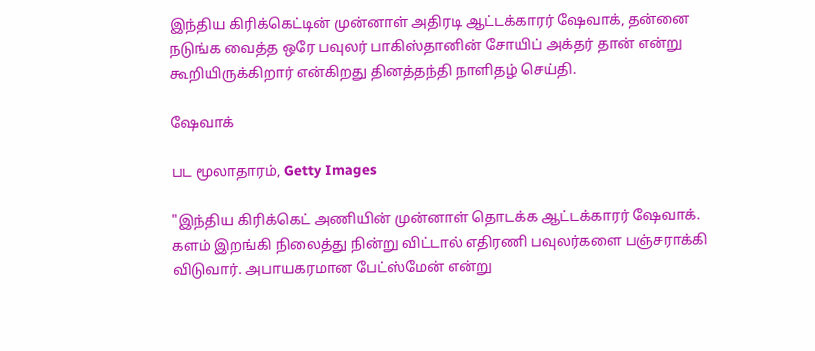இந்திய கிரிக்கெட்டின் முன்னாள் அதிரடி ஆட்டக்காரர் ஷேவாக், தன்னை நடுங்க வைத்த ஒரே பவுலர் பாகிஸ்தானின் சோயிப் அக்தர் தான் என்று கூறியிருக்கிறார் என்கிறது தினத்தந்தி நாளிதழ் செய்தி.

ஷேவாக்

பட மூலாதாரம், Getty Images

"இந்திய கிரிக்கெட் அணியின் முன்னாள் தொடக்க ஆட்டக்காரர் ஷேவாக். களம் இறங்கி நிலைத்து நின்று விட்டால் எதிரணி பவுலர்களை பஞ்சராக்கி விடுவார். அபாயகரமான பேட்ஸ்மேன் என்று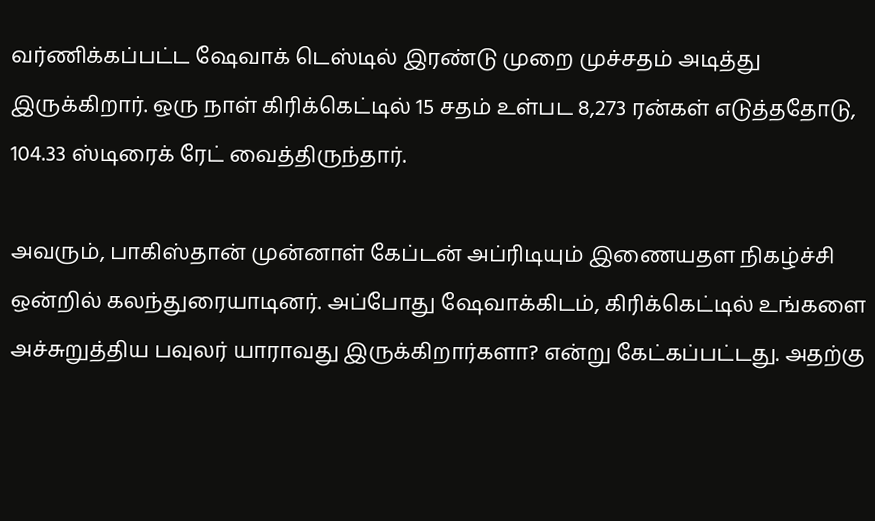வர்ணிக்கப்பட்ட ஷேவாக் டெஸ்டில் இரண்டு முறை முச்சதம் அடித்து இருக்கிறார். ஒரு நாள் கிரிக்கெட்டில் 15 சதம் உள்பட 8,273 ரன்கள் எடுத்ததோடு, 104.33 ஸ்டிரைக் ரேட் வைத்திருந்தார்.

அவரும், பாகிஸ்தான் முன்னாள் கேப்டன் அப்ரிடியும் இணையதள நிகழ்ச்சி ஒன்றில் கலந்துரையாடினர். அப்போது ஷேவாக்கிடம், கிரிக்கெட்டில் உங்களை அச்சுறுத்திய பவுலர் யாராவது இருக்கிறார்களா? என்று கேட்கப்பட்டது. அதற்கு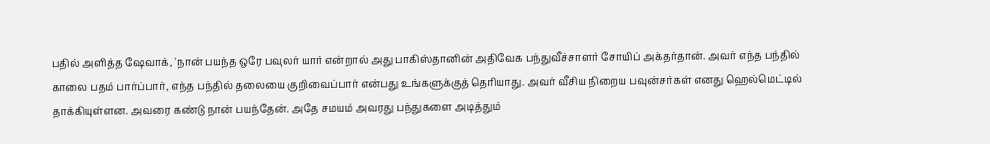பதில் அளித்த ஷேவாக், 'நான் பயந்த ஒரே பவுலர் யார் என்றால் அது பாகிஸ்தானின் அதிவேக பந்துவீச்சாளர் சோயிப் அக்தர்தான். அவர் எந்த பந்தில் காலை பதம் பார்ப்பார், எந்த பந்தில் தலையை குறிவைப்பார் என்பது உங்களுக்குத் தெரியாது. அவர் வீசிய நிறைய பவுன்சர்கள் எனது ஹெல்மெட்டில் தாக்கியுள்ளன. அவரை கண்டு நான் பயந்தேன். அதே சமயம் அவரது பந்துகளை அடித்தும்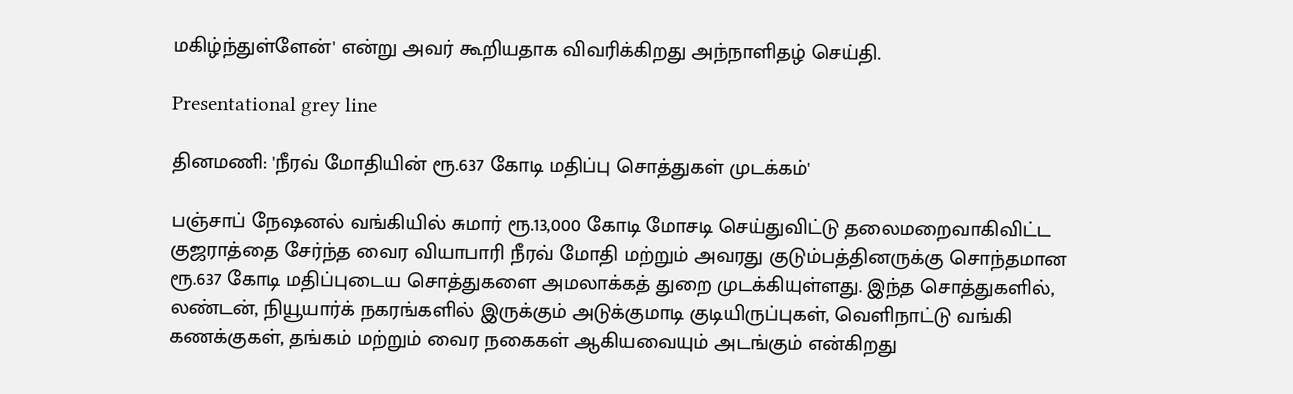மகிழ்ந்துள்ளேன்' என்று அவர் கூறியதாக விவரிக்கிறது அந்நாளிதழ் செய்தி.

Presentational grey line

தினமணி: 'நீரவ் மோதியின் ரூ.637 கோடி மதிப்பு சொத்துகள் முடக்கம்'

பஞ்சாப் நேஷனல் வங்கியில் சுமார் ரூ.13,000 கோடி மோசடி செய்துவிட்டு தலைமறைவாகிவிட்ட குஜராத்தை சேர்ந்த வைர வியாபாரி நீரவ் மோதி மற்றும் அவரது குடும்பத்தினருக்கு சொந்தமான ரூ.637 கோடி மதிப்புடைய சொத்துகளை அமலாக்கத் துறை முடக்கியுள்ளது. இந்த சொத்துகளில், லண்டன், நியூயார்க் நகரங்களில் இருக்கும் அடுக்குமாடி குடியிருப்புகள், வெளிநாட்டு வங்கி கணக்குகள், தங்கம் மற்றும் வைர நகைகள் ஆகியவையும் அடங்கும் என்கிறது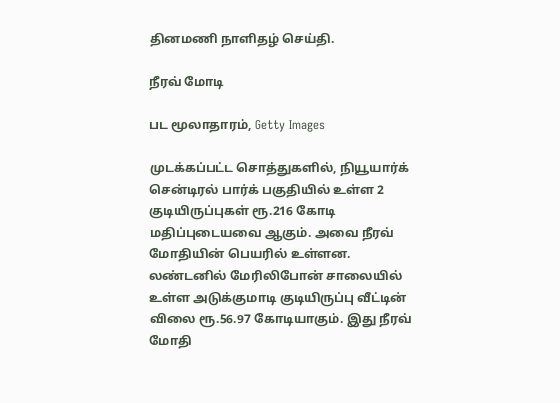தினமணி நாளிதழ் செய்தி.

நீரவ் மோடி

பட மூலாதாரம், Getty Images

முடக்கப்பட்ட சொத்துகளில், நியூயார்க் சென்டிரல் பார்க் பகுதியில் உள்ள 2 குடியிருப்புகள் ரூ.216 கோடி மதிப்புடையவை ஆகும். அவை நீரவ் மோதியின் பெயரில் உள்ளன. லண்டனில் மேரிலிபோன் சாலையில் உள்ள அடுக்குமாடி குடியிருப்பு வீட்டின் விலை ரூ.56.97 கோடியாகும். இது நீரவ் மோதி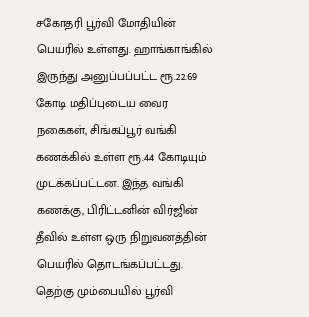சகோதரி பூர்வி மோதியின் பெயரில் உள்ளது. ஹாங்காங்கில் இருந்து அனுப்பப்பட்ட ரூ.22.69 கோடி மதிப்புடைய வைர நகைகள், சிங்கப்பூர் வங்கி கணக்கில் உள்ள ரூ.44 கோடியும் முடக்கப்பட்டன. இந்த வங்கி கணக்கு, பிரிட்டனின் விர்ஜின் தீவில் உள்ள ஒரு நிறுவனத்தின் பெயரில் தொடங்கப்பட்டது. தெற்கு மும்பையில் பூர்வி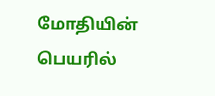மோதியின் பெயரில்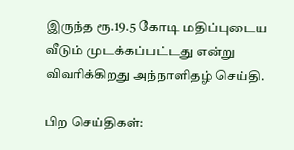இருந்த ரூ.19.5 கோடி மதிப்புடைய வீடும் முடக்கப்பட்டது என்று விவரிக்கிறது அந்நாளிதழ் செய்தி.

பிற செய்திகள்: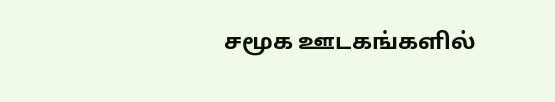சமூக ஊடகங்களில்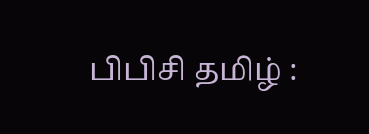பிபிசி தமிழ் :